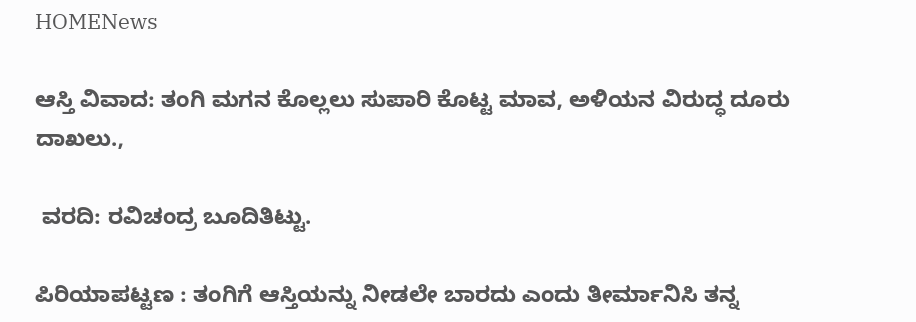HOMENews

ಆಸ್ತಿ ವಿವಾದ: ತಂಗಿ ಮಗನ ಕೊಲ್ಲಲು ಸುಪಾರಿ ಕೊಟ್ಟ ಮಾವ, ಅಳಿಯನ ವಿರುದ್ಧ ದೂರು ದಾಖಲು.,

 ವರದಿ: ರವಿಚಂದ್ರ ಬೂದಿತಿಟ್ಟು.

ಪಿರಿಯಾಪಟ್ಟಣ : ತಂಗಿಗೆ ಆಸ್ತಿಯನ್ನು ನೀಡಲೇ ಬಾರದು ಎಂದು ತೀರ್ಮಾನಿಸಿ ತನ್ನ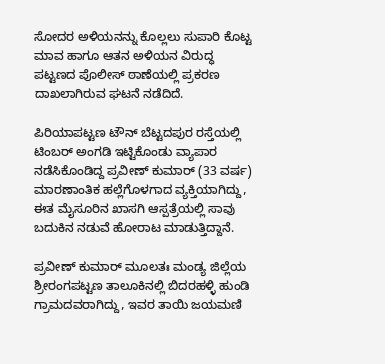ಸೋದರ ಅಳಿಯನನ್ನು ಕೊಲ್ಲಲು ಸುಪಾರಿ ಕೊಟ್ಟ ಮಾವ ಹಾಗೂ ಆತನ ಅಳಿಯನ ವಿರುದ್ಧ ಪಟ್ಟಣದ ಪೊಲೀಸ್ ಠಾಣೆಯಲ್ಲಿ ಪ್ರಕರಣ ದಾಖಲಾಗಿರುವ ಘಟನೆ ನಡೆದಿದೆ.

ಪಿರಿಯಾಪಟ್ಟಣ ಟೌನ್ ಬೆಟ್ಟದಪುರ ರಸ್ತೆಯಲ್ಲಿ ಟಿಂಬರ್ ಅಂಗಡಿ ಇಟ್ಟಿಕೊಂಡು ವ್ಯಾಪಾರ ನಡೆಸಿಕೊಂಡಿದ್ದ ಪ್ರವೀಣ್ ಕುಮಾರ್ (33 ವರ್ಷ) ಮಾರಣಾಂತಿಕ ಹಲ್ಲೆಗೊಳಗಾದ ವ್ಯಕ್ತಿಯಾಗಿದ್ದು, ಈತ ಮೈಸೂರಿನ ಖಾಸಗಿ ಆಸ್ಪತ್ರೆಯಲ್ಲಿ ಸಾವು ಬದುಕಿನ ನಡುವೆ ಹೋರಾಟ ಮಾಡುತ್ತಿದ್ದಾನೆ.

ಪ್ರವೀಣ್ ಕುಮಾರ್ ಮೂಲತಃ ಮಂಡ್ಯ ಜಿಲ್ಲೆಯ ಶ್ರೀರಂಗಪಟ್ಟಣ ತಾಲೂಕಿನಲ್ಲಿ ಬಿದರಹಳ್ಳಿ ಹುಂಡಿ ಗ್ರಾಮದವರಾಗಿದ್ದು, ಇವರ ತಾಯಿ ಜಯಮಣಿ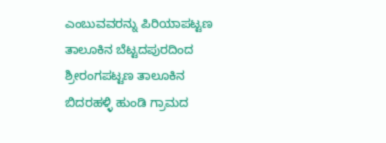ಎಂಬುವವರನ್ನು ಪಿರಿಯಾಪಟ್ಟಣ ತಾಲೂಕಿನ ಬೆಟ್ಟದಪುರದಿಂದ ಶ್ರೀರಂಗಪಟ್ಟಣ ತಾಲೂಕಿನ ಬಿದರಹಳ್ಳಿ ಹುಂಡಿ ಗ್ರಾಮದ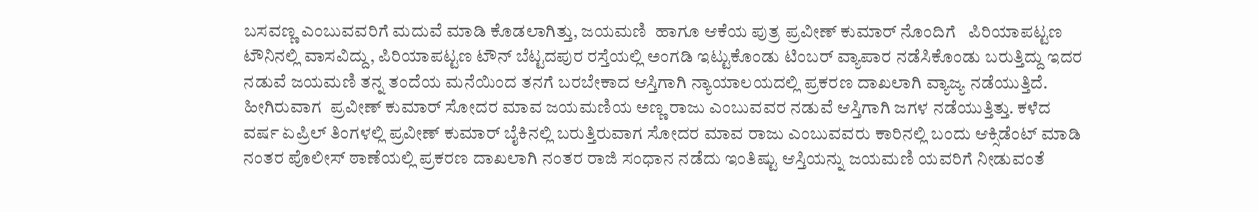ಬಸವಣ್ಣ ಎಂಬುವವರಿಗೆ ಮದುವೆ ಮಾಡಿ ಕೊಡಲಾಗಿತ್ತು, ಜಯಮಣಿ  ಹಾಗೂ ಆಕೆಯ ಪುತ್ರ ಪ್ರವೀಣ್ ಕುಮಾರ್ ನೊಂದಿಗೆ   ಪಿರಿಯಾಪಟ್ಟಣ ಟೌನಿನಲ್ಲಿ ವಾಸವಿದ್ದು, ಪಿರಿಯಾಪಟ್ಟಣ ಟೌನ್ ಬೆಟ್ಟದಪುರ ರಸ್ತೆಯಲ್ಲಿ ಅಂಗಡಿ ಇಟ್ಟುಕೊಂಡು ಟಿಂಬರ್ ವ್ಯಾಪಾರ ನಡೆಸಿಕೊಂಡು ಬರುತ್ತಿದ್ದು ಇದರ ನಡುವೆ ಜಯಮಣಿ ತನ್ನ ತಂದೆಯ ಮನೆಯಿಂದ ತನಗೆ ಬರಬೇಕಾದ ಆಸ್ತಿಗಾಗಿ ನ್ಯಾಯಾಲಯದಲ್ಲಿ ಪ್ರಕರಣ ದಾಖಲಾಗಿ ವ್ಯಾಜ್ಯ ನಡೆಯುತ್ತಿದೆ. ಹೀಗಿರುವಾಗ  ಪ್ರವೀಣ್ ಕುಮಾರ್ ಸೋದರ ಮಾವ ಜಯಮಣಿಯ ಅಣ್ಣ ರಾಜು ಎಂಬುವವರ ನಡುವೆ ಆಸ್ತಿಗಾಗಿ ಜಗಳ ನಡೆಯುತ್ತಿತ್ತು. ಕಳೆದ ವರ್ಷ ಏಪ್ರಿಲ್ ತಿಂಗಳಲ್ಲಿ ಪ್ರವೀಣ್ ಕುಮಾರ್ ಬೈಕಿನಲ್ಲಿ ಬರುತ್ತಿರುವಾಗ ಸೋದರ ಮಾವ ರಾಜು ಎಂಬುವವರು ಕಾರಿನಲ್ಲಿ ಬಂದು ಆಕ್ಸಿಡೆಂಟ್ ಮಾಡಿ ನಂತರ ಪೊಲೀಸ್ ಠಾಣೆಯಲ್ಲಿ ಪ್ರಕರಣ ದಾಖಲಾಗಿ ನಂತರ ರಾಜಿ ಸಂಧಾನ ನಡೆದು ಇಂತಿಷ್ಟು ಆಸ್ತಿಯನ್ನು ಜಯಮಣಿ ಯವರಿಗೆ ನೀಡುವಂತೆ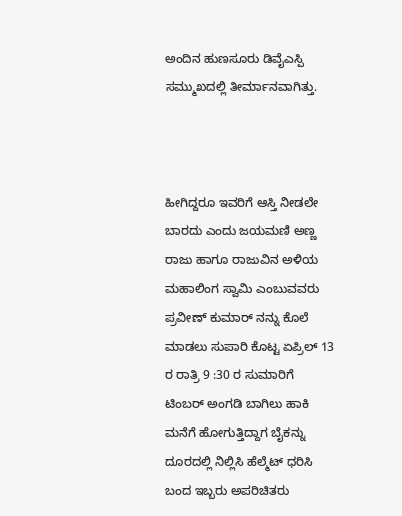ಅಂದಿನ ಹುಣಸೂರು ಡಿವೈಎಸ್ಪಿ ಸಮ್ಮುಖದಲ್ಲಿ ತೀರ್ಮಾನವಾಗಿತ್ತು.



ಹೀಗಿದ್ದರೂ ಇವರಿಗೆ ಆಸ್ತಿ ನೀಡಲೇ ಬಾರದು ಎಂದು ಜಯಮಣಿ ಅಣ್ಣ ರಾಜು ಹಾಗೂ ರಾಜುವಿನ ಅಳಿಯ ಮಹಾಲಿಂಗ ಸ್ವಾಮಿ ಎಂಬುವವರು ಪ್ರವೀಣ್ ಕುಮಾರ್ ನನ್ನು ಕೊಲೆ ಮಾಡಲು ಸುಪಾರಿ ಕೊಟ್ಟ ಏಪ್ರಿಲ್ 13 ರ ರಾತ್ರಿ 9 :30 ರ ಸುಮಾರಿಗೆ ಟಿಂಬರ್ ಅಂಗಡಿ ಬಾಗಿಲು ಹಾಕಿ ಮನೆಗೆ ಹೋಗುತ್ತಿದ್ದಾಗ ಬೈಕನ್ನು ದೂರದಲ್ಲಿ ನಿಲ್ಲಿಸಿ ಹೆಲ್ಮೆಟ್ ಧರಿಸಿ ಬಂದ ಇಬ್ಬರು ಅಪರಿಚಿತರು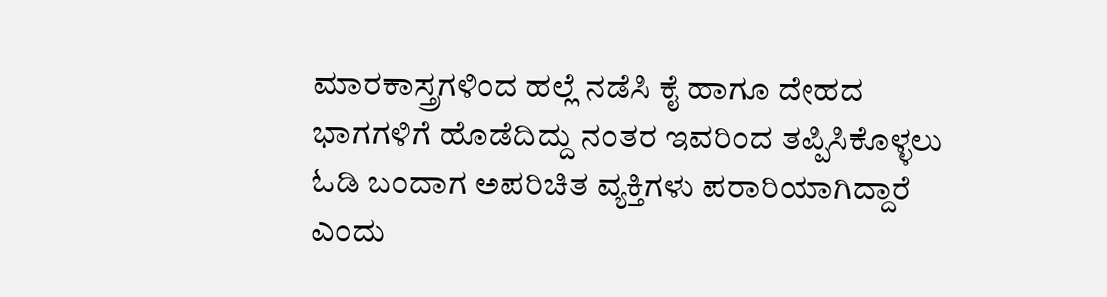ಮಾರಕಾಸ್ತ್ರಗಳಿಂದ ಹಲ್ಲೆ ನಡೆಸಿ ಕೈ ಹಾಗೂ ದೇಹದ ಭಾಗಗಳಿಗೆ ಹೊಡೆದಿದ್ದು ನಂತರ ಇವರಿಂದ ತಪ್ಪಿಸಿಕೊಳ್ಳಲು ಓಡಿ ಬಂದಾಗ ಅಪರಿಚಿತ ವ್ಯಕ್ತಿಗಳು ಪರಾರಿಯಾಗಿದ್ದಾರೆ ಎಂದು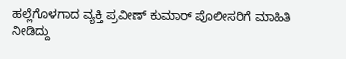ಹಲ್ಲೆಗೊಳಗಾದ ವ್ಯಕ್ತಿ ಪ್ರವೀಣ್ ಕುಮಾರ್ ಪೊಲೀಸರಿಗೆ ಮಾಹಿತಿ ನೀಡಿದ್ದು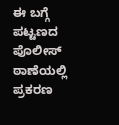ಈ ಬಗ್ಗೆ ಪಟ್ಟಣದ ಪೊಲೀಸ್ ಠಾಣೆಯಲ್ಲಿ ಪ್ರಕರಣ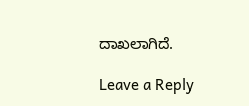ದಾಖಲಾಗಿದೆ.

Leave a Reply